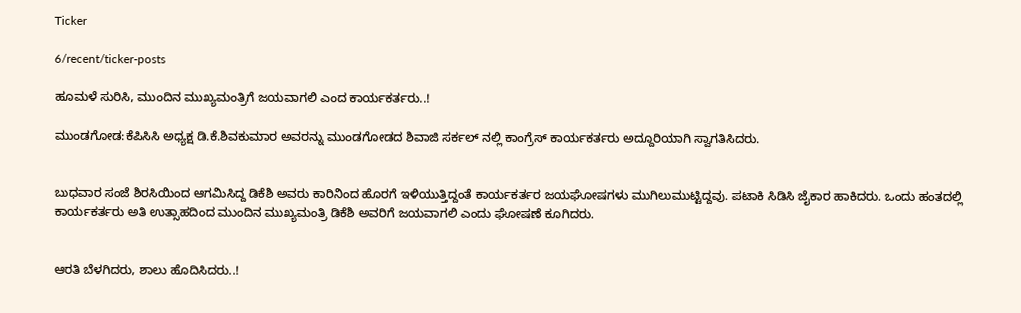Ticker

6/recent/ticker-posts

ಹೂಮಳೆ ಸುರಿಸಿ, ಮುಂದಿನ ಮುಖ್ಯಮಂತ್ರಿಗೆ ಜಯವಾಗಲಿ ಎಂದ ಕಾರ್ಯಕರ್ತರು..!

ಮುಂಡಗೋಡ:ಕೆಪಿಸಿಸಿ ಅಧ್ಯಕ್ಷ ಡಿ.ಕೆ.ಶಿವಕುಮಾರ ಅವರನ್ನು ಮುಂಡಗೋಡದ ಶಿವಾಜಿ ಸರ್ಕಲ್ ನಲ್ಲಿ ಕಾಂಗ್ರೆಸ್ ಕಾರ್ಯಕರ್ತರು ಅದ್ದೂರಿಯಾಗಿ ಸ್ವಾಗತಿಸಿದರು.


ಬುಧವಾರ ಸಂಜೆ ಶಿರಸಿಯಿಂದ ಆಗಮಿಸಿದ್ದ ಡಿಕೆಶಿ ಅವರು ಕಾರಿನಿಂದ ಹೊರಗೆ ಇಳಿಯುತ್ತಿದ್ದಂತೆ ಕಾರ್ಯಕರ್ತರ ಜಯಘೋಷಗಳು ಮುಗಿಲುಮುಟ್ಟಿದ್ದವು. ಪಟಾಕಿ ಸಿಡಿಸಿ ಜೈಕಾರ ಹಾಕಿದರು. ಒಂದು ಹಂತದಲ್ಲಿ ಕಾರ್ಯಕರ್ತರು ಅತಿ ಉತ್ಸಾಹದಿಂದ ಮುಂದಿನ ಮುಖ್ಯಮಂತ್ರಿ ಡಿಕೆಶಿ ಅವರಿಗೆ ಜಯವಾಗಲಿ ಎಂದು ಘೋಷಣೆ ಕೂಗಿದರು.


ಆರತಿ ಬೆಳಗಿದರು, ಶಾಲು ಹೊದಿಸಿದರು..!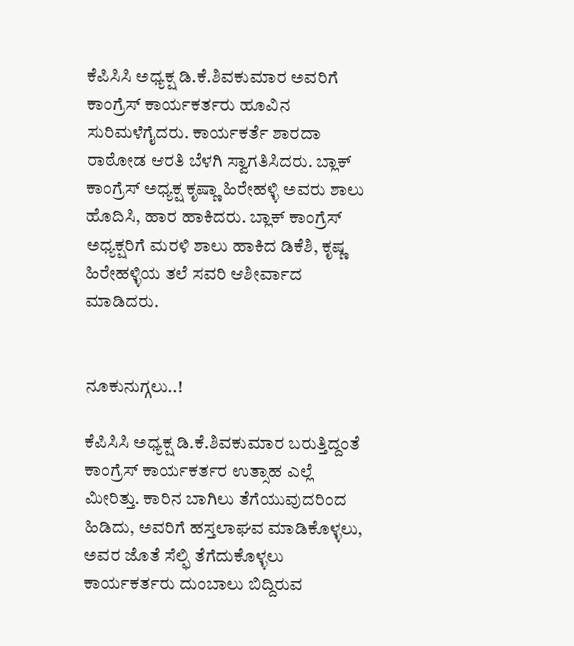ಕೆಪಿಸಿಸಿ ಅಧ್ಯಕ್ಷ ಡಿ.ಕೆ.ಶಿವಕುಮಾರ ಅವರಿಗೆ ಕಾಂಗ್ರೆಸ್ ಕಾರ್ಯಕರ್ತರು ಹೂವಿನ ಸುರಿಮಳೆಗೈದರು. ಕಾರ್ಯಕರ್ತೆ ಶಾರದಾ ರಾಠೋಡ ಆರತಿ ಬೆಳಗಿ ಸ್ವಾಗತಿಸಿದರು. ಬ್ಲಾಕ್ ಕಾಂಗ್ರೆಸ್ ಅಧ್ಯಕ್ಷ ಕೃಷ್ಣಾ ಹಿರೇಹಳ್ಳಿ ಅವರು ಶಾಲು ಹೊದಿಸಿ, ಹಾರ ಹಾಕಿದರು. ಬ್ಲಾಕ್ ಕಾಂಗ್ರೆಸ್ ಅಧ್ಯಕ್ಷರಿಗೆ ಮರಳಿ ಶಾಲು ಹಾಕಿದ ಡಿಕೆಶಿ, ಕೃಷ್ಣ ಹಿರೇಹಳ್ಳಿಯ ತಲೆ ಸವರಿ ಆಶೀರ್ವಾದ ಮಾಡಿದರು.


ನೂಕುನುಗ್ಗಲು..!

ಕೆಪಿಸಿಸಿ ಅಧ್ಯಕ್ಷ ಡಿ.ಕೆ.ಶಿವಕುಮಾರ ಬರುತ್ತಿದ್ದಂತೆ ಕಾಂಗ್ರೆಸ್ ಕಾರ್ಯಕರ್ತರ ಉತ್ಸಾಹ ಎಲ್ಲೆ ಮೀರಿತ್ತು. ಕಾರಿನ ಬಾಗಿಲು ತೆಗೆಯುವುದರಿಂದ ಹಿಡಿದು, ಅವರಿಗೆ ಹಸ್ತಲಾಘವ ಮಾಡಿಕೊಳ್ಳಲು, ಅವರ ಜೊತೆ ಸೆಲ್ಫಿ ತೆಗೆದುಕೊಳ್ಳಲು ಕಾರ್ಯಕರ್ತರು ದುಂಬಾಲು ಬಿದ್ದಿರುವ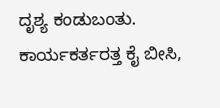ದೃಶ್ಯ ಕಂಡುಬಂತು. ಕಾರ್ಯಕರ್ತರತ್ತ ಕೈ ಬೀಸಿ,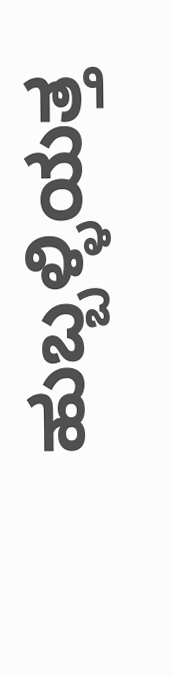ಹುಬ್ಬಳ್ಳಿಯತ್ತ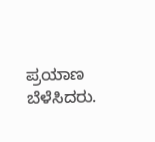ಪ್ರಯಾಣ ಬೆಳೆಸಿದರು.